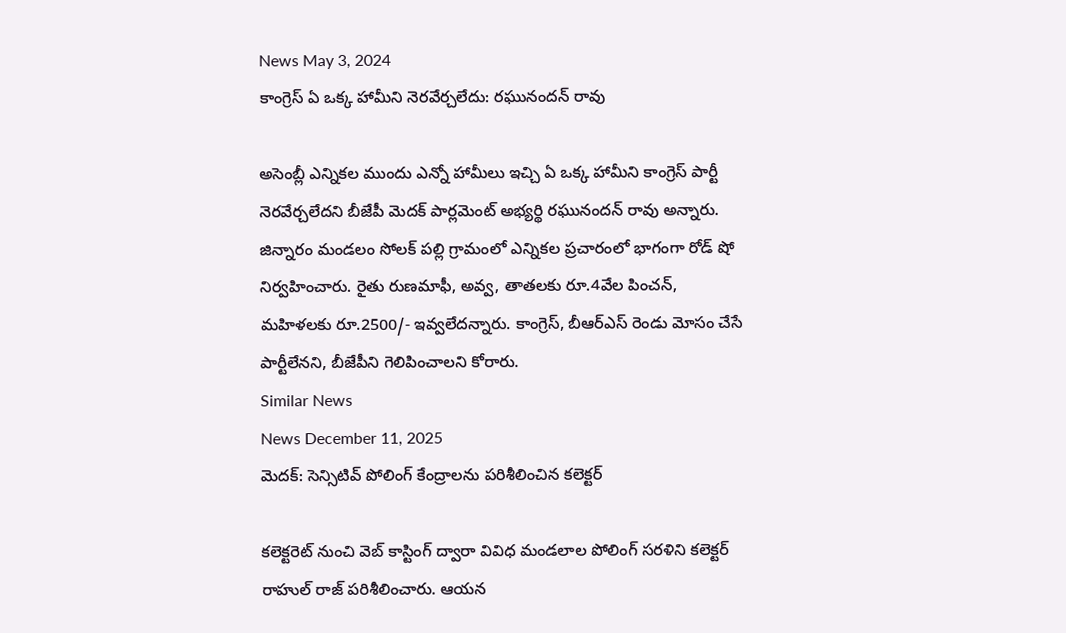News May 3, 2024
కాంగ్రెస్ ఏ ఒక్క హామీని నెరవేర్చలేదు: రఘునందన్ రావు

అసెంబ్లీ ఎన్నికల ముందు ఎన్నో హామీలు ఇచ్చి ఏ ఒక్క హామీని కాంగ్రెస్ పార్టీ నెరవేర్చలేదని బీజేపీ మెదక్ పార్లమెంట్ అభ్యర్థి రఘునందన్ రావు అన్నారు. జిన్నారం మండలం సోలక్ పల్లి గ్రామంలో ఎన్నికల ప్రచారంలో భాగంగా రోడ్ షో నిర్వహించారు. రైతు రుణమాఫీ, అవ్వ, తాతలకు రూ.4వేల పించన్, మహిళలకు రూ.2500/- ఇవ్వలేదన్నారు. కాంగ్రెస్, బీఆర్ఎస్ రెండు మోసం చేసే పార్టీలేనని, బీజేపీని గెలిపించాలని కోరారు.
Similar News
News December 11, 2025
మెదక్: సెన్సిటివ్ పోలింగ్ కేంద్రాలను పరిశీలించిన కలెక్టర్

కలెక్టరెట్ నుంచి వెబ్ కాస్టింగ్ ద్వారా వివిధ మండలాల పోలింగ్ సరళిని కలెక్టర్ రాహుల్ రాజ్ పరిశీలించారు. ఆయన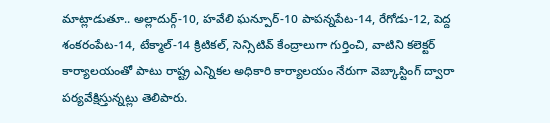మాట్లాడుతూ.. అల్లాదుర్గ్-10, హవేలి ఘన్పూర్-10 పాపన్నపేట-14, రేగోడు-12, పెద్ద శంకరంపేట-14, టేక్మాల్-14 క్రిటికల్, సెన్సిటివ్ కేంద్రాలుగా గుర్తించి, వాటిని కలెక్టర్ కార్యాలయంతో పాటు రాష్ట్ర ఎన్నికల అధికారి కార్యాలయం నేరుగా వెబ్కాస్టింగ్ ద్వారా పర్యవేక్షిస్తున్నట్లు తెలిపారు.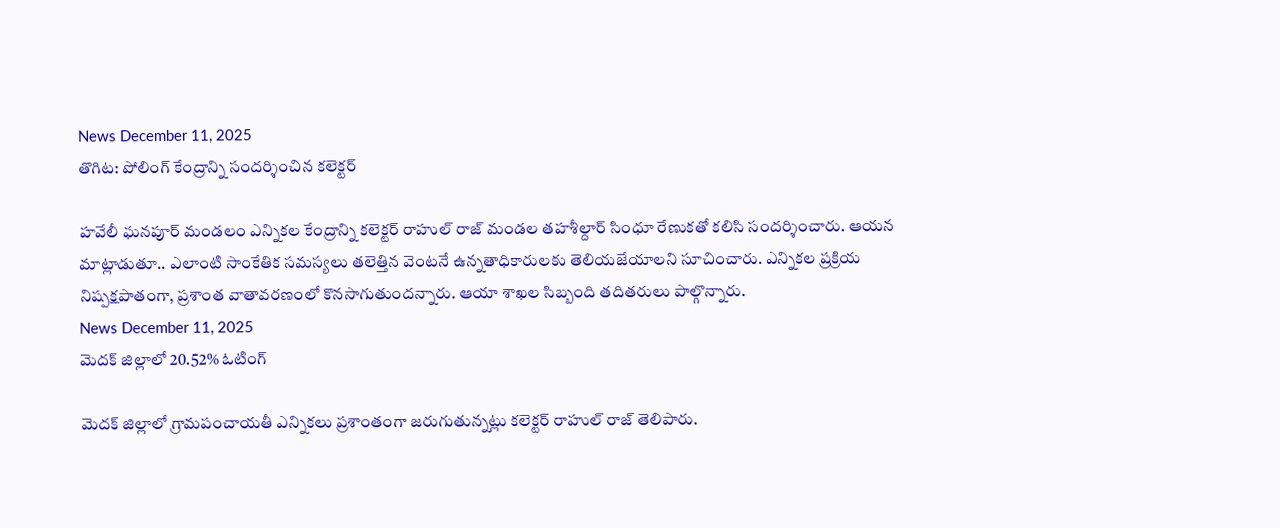News December 11, 2025
తొగిట: పోలింగ్ కేంద్రాన్ని సందర్శించిన కలెక్టర్

హవేలీ ఘనపూర్ మండలం ఎన్నికల కేంద్రాన్ని కలెక్టర్ రాహుల్ రాజ్ మండల తహశీల్దార్ సింధూ రేణుకతో కలిసి సందర్శించారు. ఆయన మాట్లాడుతూ.. ఎలాంటి సాంకేతిక సమస్యలు తలెత్తిన వెంటనే ఉన్నతాధికారులకు తెలియజేయాలని సూచించారు. ఎన్నికల ప్రక్రియ నిష్పక్షపాతంగా, ప్రశాంత వాతావరణంలో కొనసాగుతుందన్నారు. ఆయా శాఖల సిబ్బంది తదితరులు పాల్గొన్నారు.
News December 11, 2025
మెదక్ జిల్లాలో 20.52% ఓటింగ్

మెదక్ జిల్లాలో గ్రామపంచాయతీ ఎన్నికలు ప్రశాంతంగా జరుగుతున్నట్లు కలెక్టర్ రాహుల్ రాజ్ తెలిపారు.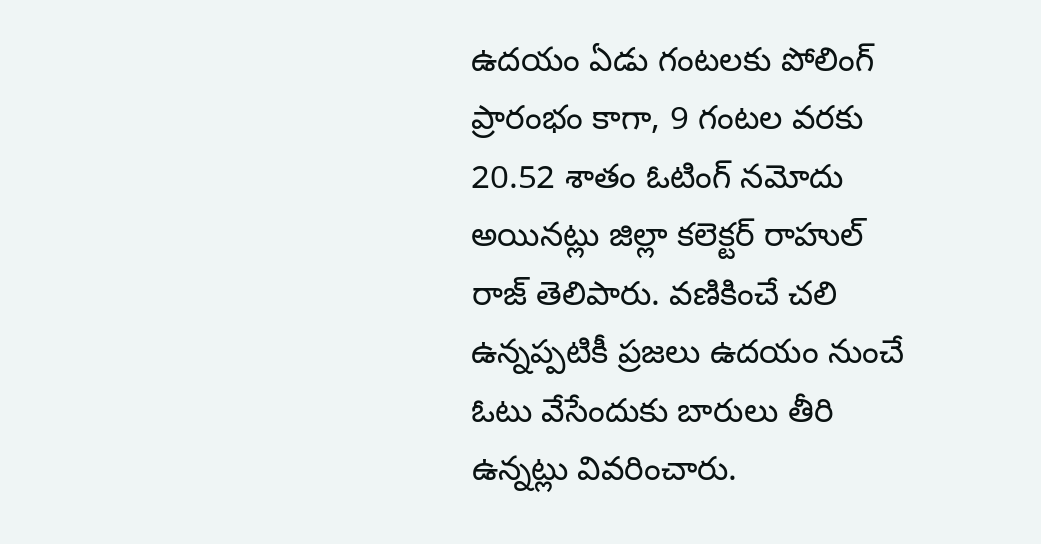ఉదయం ఏడు గంటలకు పోలింగ్ ప్రారంభం కాగా, 9 గంటల వరకు 20.52 శాతం ఓటింగ్ నమోదు అయినట్లు జిల్లా కలెక్టర్ రాహుల్ రాజ్ తెలిపారు. వణికించే చలి ఉన్నప్పటికీ ప్రజలు ఉదయం నుంచే ఓటు వేసేందుకు బారులు తీరి ఉన్నట్లు వివరించారు.